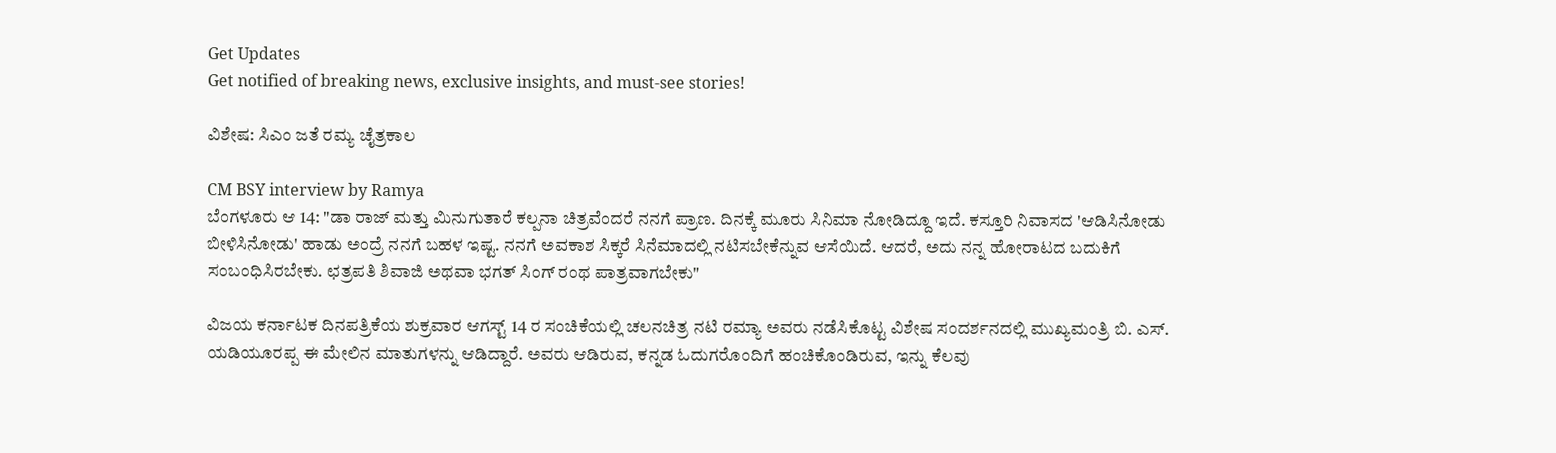Get Updates
Get notified of breaking news, exclusive insights, and must-see stories!

ವಿಶೇಷ: ಸಿಎಂ ಜತೆ ರಮ್ಯ ಚೈತ್ರಕಾಲ

CM BSY interview by Ramya
ಬೆಂಗಳೂರು ಆ 14: "ಡಾ ರಾಜ್ ಮತ್ತು ಮಿನುಗುತಾರೆ ಕಲ್ಪನಾ ಚಿತ್ರವೆಂದರೆ ನನಗೆ ಪ್ರಾಣ. ದಿನಕ್ಕೆ ಮೂರು ಸಿನಿಮಾ ನೋಡಿದ್ದೂ ಇದೆ. ಕಸ್ತೂರಿ ನಿವಾಸದ 'ಆಡಿಸಿನೋಡು ಬೀಳಿಸಿನೋಡು' ಹಾಡು ಅಂದ್ರೆ ನನಗೆ ಬಹಳ ಇಷ್ಟ. ನನಗೆ ಅವಕಾಶ ಸಿಕ್ಕರೆ ಸಿನೆಮಾದಲ್ಲಿ ನಟಿಸಬೇಕೆನ್ನುವ ಆಸೆಯಿದೆ. ಆದರೆ, ಅದು ನನ್ನ ಹೋರಾಟದ ಬದುಕಿಗೆ ಸಂಬಂಧಿಸಿರಬೇಕು. ಛತ್ರಪತಿ ಶಿವಾಜಿ ಅಥವಾ ಭಗತ್ ಸಿಂಗ್ ರಂಥ ಪಾತ್ರವಾಗಬೇಕು"

ವಿಜಯ ಕರ್ನಾಟಕ ದಿನಪತ್ರಿಕೆಯ ಶುಕ್ರವಾರ ಆಗಸ್ಟ್ 14 ರ ಸಂಚಿಕೆಯಲ್ಲಿ ಚಲನಚಿತ್ರ ನಟಿ ರಮ್ಯಾ ಅವರು ನಡೆಸಿಕೊಟ್ಟ ವಿಶೇಷ ಸಂದರ್ಶನದಲ್ಲಿ ಮುಖ್ಯಮಂತ್ರಿ ಬಿ. ಎಸ್. ಯಡಿಯೂರಪ್ಪ ಈ ಮೇಲಿನ ಮಾತುಗಳನ್ನು ಆಡಿದ್ದಾರೆ. ಅವರು ಆಡಿರುವ, ಕನ್ನಡ ಓದುಗರೊಂದಿಗೆ ಹಂಚಿಕೊಂಡಿರುವ, ಇನ್ನು ಕೆಲವು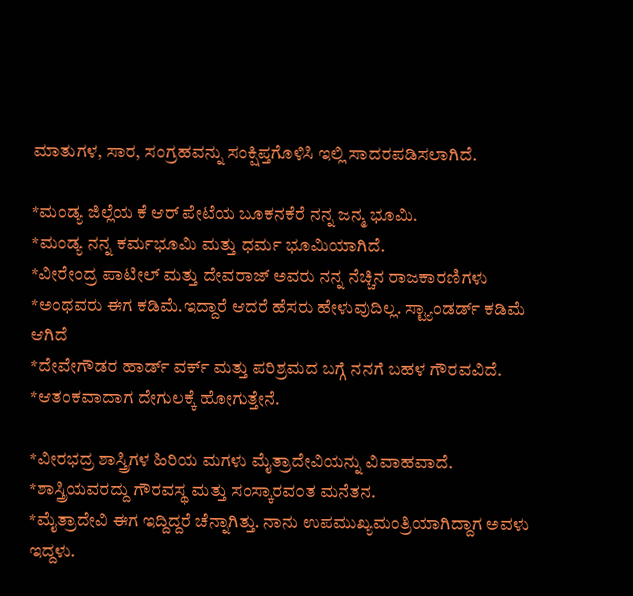ಮಾತುಗಳ, ಸಾರ, ಸಂಗ್ರಹವನ್ನು ಸಂಕ್ಷಿಪ್ತಗೊಳಿಸಿ ಇಲ್ಲಿ ಸಾದರಪಡಿಸಲಾಗಿದೆ.

*ಮಂಡ್ಯ ಜಿಲ್ಲೆಯ ಕೆ ಆರ್ ಪೇಟೆಯ ಬೂಕನಕೆರೆ ನನ್ನ ಜನ್ಮ ಭೂಮಿ.
*ಮಂಡ್ಯ ನನ್ನ ಕರ್ಮಭೂಮಿ ಮತ್ತು ಧರ್ಮ ಭೂಮಿಯಾಗಿದೆ.
*ವೀರೇಂದ್ರ ಪಾಟೀಲ್ ಮತ್ತು ದೇವರಾಜ್ ಅವರು ನನ್ನ ನೆಚ್ಚಿನ ರಾಜಕಾರಣಿಗಳು
*ಅಂಥವರು ಈಗ ಕಡಿಮೆ.ಇದ್ದಾರೆ ಆದರೆ ಹೆಸರು ಹೇಳುವುದಿಲ್ಲ. ಸ್ಟ್ಯಾಂಡರ್ಡ್ ಕಡಿಮೆ ಆಗಿದೆ
*ದೇವೇಗೌಡರ ಹಾರ್ಡ್ ವರ್ಕ್ ಮತ್ತು ಪರಿಶ್ರಮದ ಬಗ್ಗೆ ನನಗೆ ಬಹಳ ಗೌರವವಿದೆ.
*ಆತಂಕವಾದಾಗ ದೇಗುಲಕ್ಕೆ ಹೋಗುತ್ತೇನೆ.

*ವೀರಭದ್ರ ಶಾಸ್ತ್ರಿಗಳ ಹಿರಿಯ ಮಗಳು ಮೈತ್ರಾದೇವಿಯನ್ನು ವಿವಾಹವಾದೆ.
*ಶಾಸ್ತ್ರಿಯವರದ್ದು ಗೌರವಸ್ಥ ಮತ್ತು ಸಂಸ್ಕಾರವ೦ತ ಮನೆತನ.
*ಮೈತ್ರಾದೇವಿ ಈಗ ಇದ್ದಿದ್ದರೆ ಚೆನ್ನಾಗಿತ್ತು. ನಾನು ಉಪಮುಖ್ಯಮಂತ್ರಿಯಾಗಿದ್ದಾಗ ಅವಳು ಇದ್ದಳು.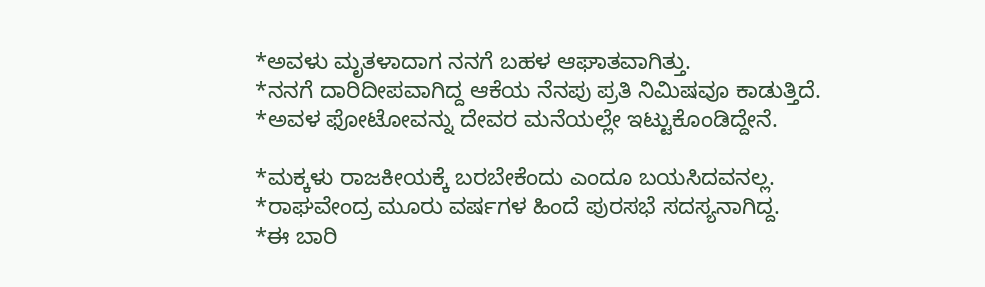*ಅವಳು ಮೃತಳಾದಾಗ ನನಗೆ ಬಹಳ ಆಘಾತವಾಗಿತ್ತು.
*ನನಗೆ ದಾರಿದೀಪವಾಗಿದ್ದ ಆಕೆಯ ನೆನಪು ಪ್ರತಿ ನಿಮಿಷವೂ ಕಾಡುತ್ತಿದೆ.
*ಅವಳ ಫೋಟೋವನ್ನು ದೇವರ ಮನೆಯಲ್ಲೇ ಇಟ್ಟುಕೊಂಡಿದ್ದೇನೆ.

*ಮಕ್ಕಳು ರಾಜಕೀಯಕ್ಕೆ ಬರಬೇಕೆಂದು ಎಂದೂ ಬಯಸಿದವನಲ್ಲ.
*ರಾಘವೇಂದ್ರ ಮೂರು ವರ್ಷಗಳ ಹಿಂದೆ ಪುರಸಭೆ ಸದಸ್ಯನಾಗಿದ್ದ.
*ಈ ಬಾರಿ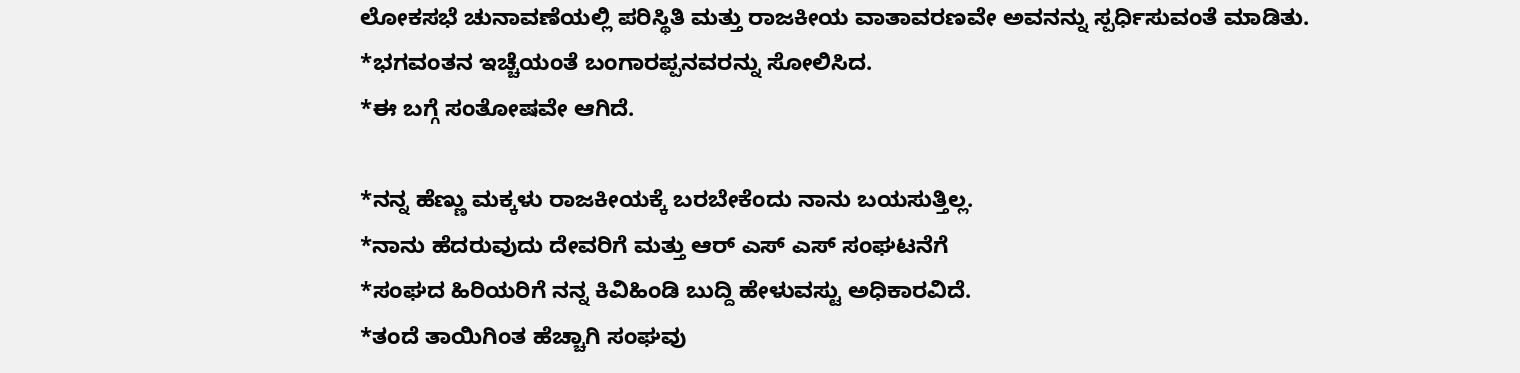ಲೋಕಸಭೆ ಚುನಾವಣೆಯಲ್ಲಿ ಪರಿಸ್ಥಿತಿ ಮತ್ತು ರಾಜಕೀಯ ವಾತಾವರಣವೇ ಅವನನ್ನು ಸ್ಪರ್ಧಿಸುವಂತೆ ಮಾಡಿತು.
*ಭಗವಂತನ ಇಚ್ಚೆಯಂತೆ ಬಂಗಾರಪ್ಪನವರನ್ನು ಸೋಲಿಸಿದ.
*ಈ ಬಗ್ಗೆ ಸಂತೋಷವೇ ಆಗಿದೆ.

*ನನ್ನ ಹೆಣ್ಣು ಮಕ್ಕಳು ರಾಜಕೀಯಕ್ಕೆ ಬರಬೇಕೆಂದು ನಾನು ಬಯಸುತ್ತಿಲ್ಲ.
*ನಾನು ಹೆದರುವುದು ದೇವರಿಗೆ ಮತ್ತು ಆರ್ ಎಸ್ ಎಸ್ ಸಂಘಟನೆಗೆ
*ಸಂಘದ ಹಿರಿಯರಿಗೆ ನನ್ನ ಕಿವಿಹಿಂಡಿ ಬುದ್ದಿ ಹೇಳುವಸ್ಟು ಅಧಿಕಾರವಿದೆ.
*ತಂದೆ ತಾಯಿಗಿಂತ ಹೆಚ್ಚಾಗಿ ಸಂಘವು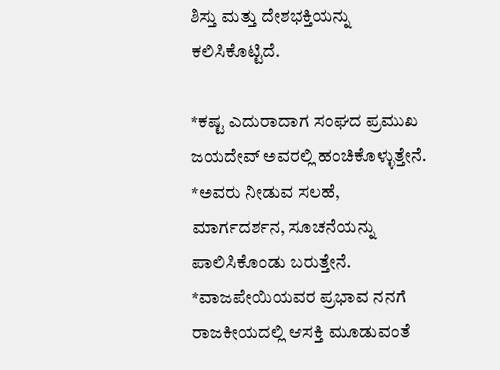ಶಿಸ್ತು ಮತ್ತು ದೇಶಭಕ್ತಿಯನ್ನು ಕಲಿಸಿಕೊಟ್ಟಿದೆ.

*ಕಷ್ಟ ಎದುರಾದಾಗ ಸಂಘದ ಪ್ರಮುಖ ಜಯದೇವ್ ಅವರಲ್ಲಿ ಹಂಚಿಕೊಳ್ಳುತ್ತೇನೆ.
*ಅವರು ನೀಡುವ ಸಲಹೆ, ಮಾರ್ಗದರ್ಶನ, ಸೂಚನೆಯನ್ನು ಪಾಲಿಸಿಕೊಂಡು ಬರುತ್ತೇನೆ.
*ವಾಜಪೇಯಿಯವರ ಪ್ರಭಾವ ನನಗೆ ರಾಜಕೀಯದಲ್ಲಿ ಆಸಕ್ತಿ ಮೂಡುವಂತೆ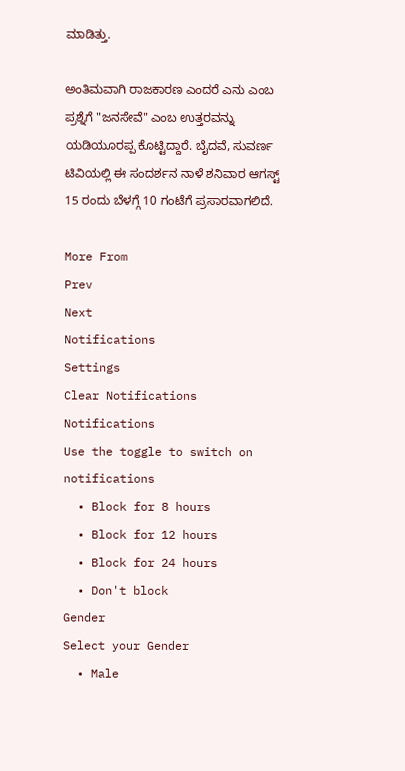ಮಾಡಿತ್ತು.

ಅಂತಿಮವಾಗಿ ರಾಜಕಾರಣ ಎಂದರೆ ಎನು ಎಂಬ ಪ್ರಶ್ನೆಗೆ "ಜನಸೇವೆ" ಎಂಬ ಉತ್ತರವನ್ನು ಯಡಿಯೂರಪ್ಪ ಕೊಟ್ಟಿದ್ದಾರೆ. ಬೈದವೆ, ಸುವರ್ಣ ಟಿವಿಯಲ್ಲಿ ಈ ಸಂದರ್ಶನ ನಾಳೆ ಶನಿವಾರ ಆಗಸ್ಟ್ 15 ರಂದು ಬೆಳಗ್ಗೆ 10 ಗಂಟೆಗೆ ಪ್ರಸಾರವಾಗಲಿದೆ.

More From
Prev
Next
Notifications
Settings
Clear Notifications
Notifications
Use the toggle to switch on notifications
  • Block for 8 hours
  • Block for 12 hours
  • Block for 24 hours
  • Don't block
Gender
Select your Gender
  • Male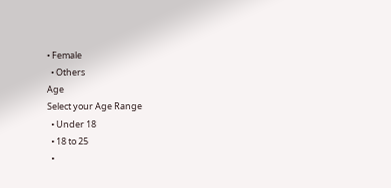• Female
  • Others
Age
Select your Age Range
  • Under 18
  • 18 to 25
  •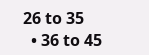26 to 35
  • 36 to 45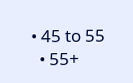• 45 to 55
  • 55+